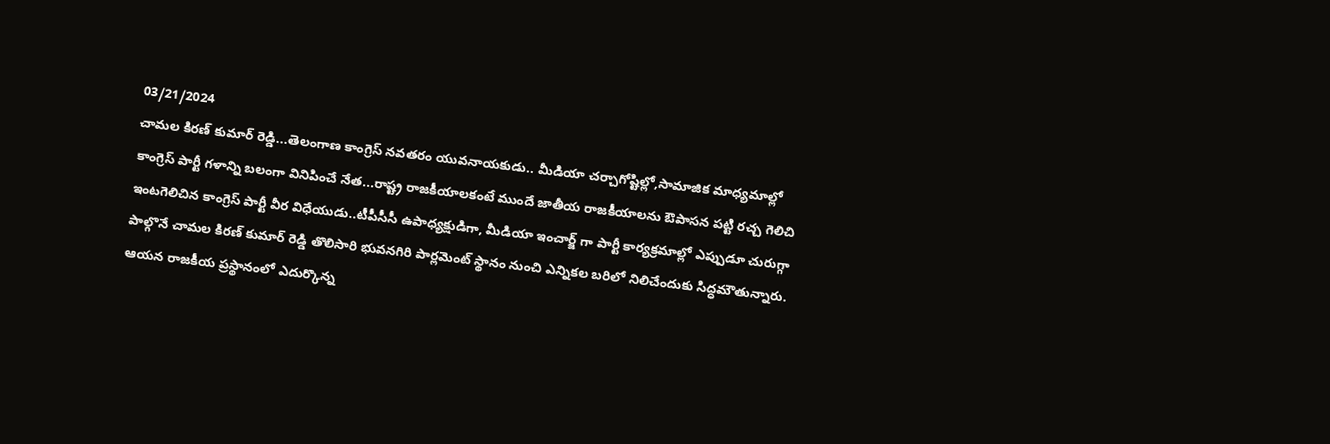03/21/2024
చామల కిరణ్ కుమార్ రెడ్డి...తెలంగాణ కాంగ్రెస్ నవతరం యువనాయకుడు.. మీడియా చర్చాగోష్టిల్లో,సామాజిక మాధ్యమాల్లో కాంగ్రెస్ పార్టీ గళాన్ని బలంగా వినిపించే నేత...రాష్ట్ర రాజకీయాలకంటే ముందే జాతీయ రాజకీయాలను ఔపాసన పట్టి రచ్చ గెలిచి ఇంటగెలిచిన కాంగ్రెస్ పార్టీ వీర విధేయుడు..టీపీసీసీ ఉపాధ్యక్షుడిగా, మీడియా ఇంచార్జ్ గా పార్టీ కార్యక్రమాల్లో ఎప్పుడూ చురుగ్గా పాల్గొనే చామల కిరణ్ కుమార్ రెడ్డి తొలిసారి భువనగిరి పార్లమెంట్ స్థానం నుంచి ఎన్నికల బరిలో నిలిచేందుకు సిద్ధమౌతున్నారు. ఆయన రాజకీయ ప్రస్థానంలో ఎదుర్కొన్న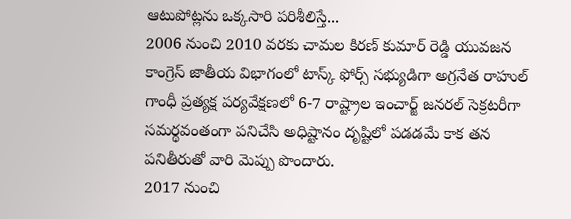ఆటుపోట్లను ఒక్కసారి పరిశీలిస్తే...
2006 నుంచి 2010 వరకు చామల కిరణ్ కుమార్ రెడ్డి యువజన కాంగ్రెస్ జాతీయ విభాగంలో టాస్క్ ఫోర్స్ సభ్యుడిగా అగ్రనేత రాహుల్ గాంధీ ప్రత్యక్ష పర్యవేక్షణలో 6-7 రాష్ట్రాల ఇంచార్జ్ జనరల్ సెక్రటరీగా సమర్థవంతంగా పనిచేసి అధిష్టానం దృష్టిలో పడడమే కాక తన పనితీరుతో వారి మెప్పు పొందారు.
2017 నుంచి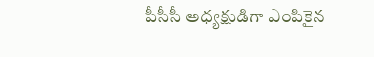పీసీసీ అధ్యక్షుడిగా ఎంపికైన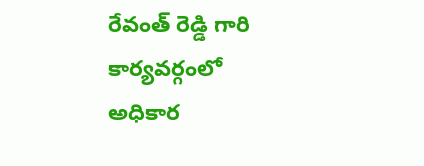రేవంత్ రెడ్డి గారి కార్యవర్గంలో అధికార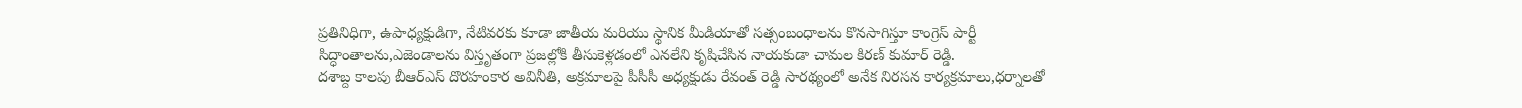ప్రతినిధిగా, ఉపాధ్యక్షుడిగా, నేటివరకు కూడా జాతీయ మరియు స్థానిక మీడియాతో సత్సంబంధాలను కొనసాగిస్తూ కాంగ్రెస్ పార్టీ సిద్ధాంతాలను,ఎజెండాలను విస్తృతంగా ప్రజల్లోకి తీసుకెళ్లడంలో ఎనలేని కృషిచేసిన నాయకుడా చామల కిరణ్ కుమార్ రెడ్డి.
దశాబ్ద కాలపు బీఆర్ఎస్ దొరహంకార అవినీతి, అక్రమాలపై పీసీసీ అధ్యక్షుడు రేవంత్ రెడ్డి సారథ్యంలో అనేక నిరసన కార్యక్రమాలు,ధర్నాలతో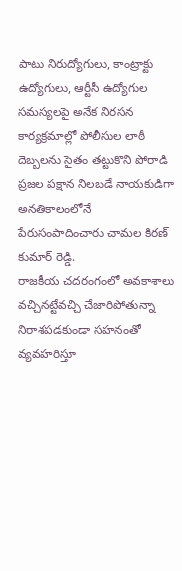పాటు నిరుద్యోగులు, కాంట్రాక్టు ఉద్యోగులు, ఆర్టీసీ ఉద్యోగుల సమస్యలపై అనేక నిరసన కార్యక్రమాల్లో పోలీసుల లాఠీ దెబ్బలను సైతం తట్టుకొని పోరాడి ప్రజల పక్షాన నిలబడే నాయకుడిగా అనతికాలంలోనే పేరుసంపాదించారు చామల కిరణ్ కుమార్ రెడ్డి.
రాజకీయ చదరంగంలో అవకాశాలు వచ్చినట్టేవచ్చి చేజారిపోతున్నా నిరాశపడకుండా సహనంతో వ్యవహరిస్తూ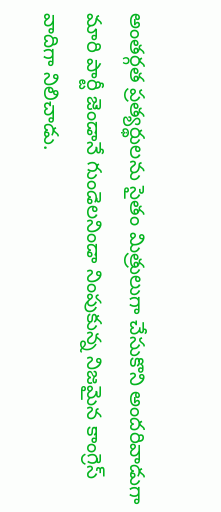అంతర్గత ప్రత్యర్థులను సైతం మిత్రులుగా చేసుకొని అందరివాడుగా మారి పార్టీ జెండానే గుండెలనిండా నింపుకున్న నిజమైన కాంగ్రెస్ వాదిగా నిలిచాడు.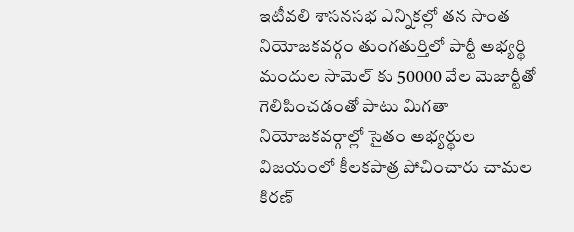ఇటీవలి శాసనసభ ఎన్నికల్లో తన సొంత నియోజకవర్గం తుంగతుర్తిలో పార్టీ అభ్యర్థి మందుల సామెల్ కు 50000 వేల మెజార్టీతో గెలిపించడంతో పాటు మిగతా నియోజకవర్గాల్లో సైతం అభ్యర్థుల విజయంలో కీలకపాత్ర పోచించారు చామల కిరణ్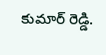కుమార్ రెడ్డి.